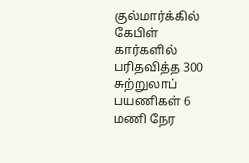குல்மார்க்கில் கேபிள் கார்களில் பரிதவித்த 300 சுற்றுலாப் பயணிகள் 6 மணி நேர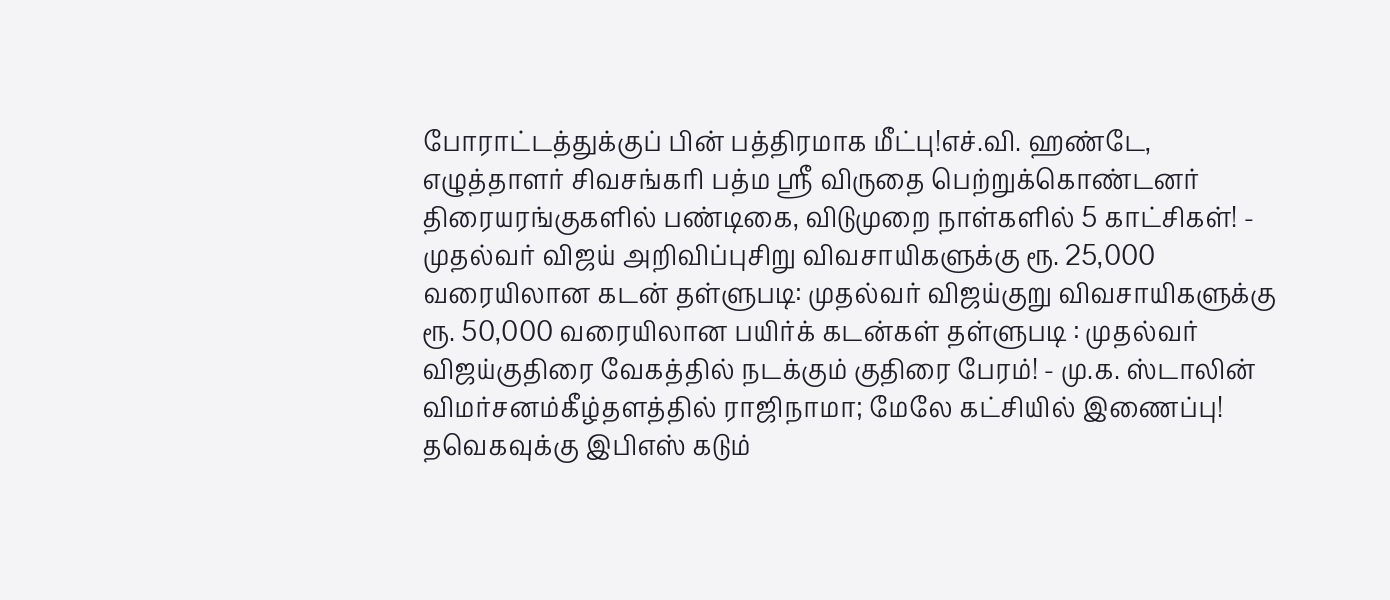போராட்டத்துக்குப் பின் பத்திரமாக மீட்பு!எச்.வி. ஹண்டே, எழுத்தாளர் சிவசங்கரி பத்ம ஸ்ரீ விருதை பெற்றுக்கொண்டனர் திரையரங்குகளில் பண்டிகை, விடுமுறை நாள்களில் 5 காட்சிகள்! - முதல்வர் விஜய் அறிவிப்புசிறு விவசாயிகளுக்கு ரூ. 25,000 வரையிலான கடன் தள்ளுபடி: முதல்வர் விஜய்குறு விவசாயிகளுக்கு ரூ. 50,000 வரையிலான பயிர்க் கடன்கள் தள்ளுபடி : முதல்வர் விஜய்குதிரை வேகத்தில் நடக்கும் குதிரை பேரம்! - மு.க. ஸ்டாலின் விமர்சனம்கீழ்தளத்தில் ராஜிநாமா; மேலே கட்சியில் இணைப்பு! தவெகவுக்கு இபிஎஸ் கடும்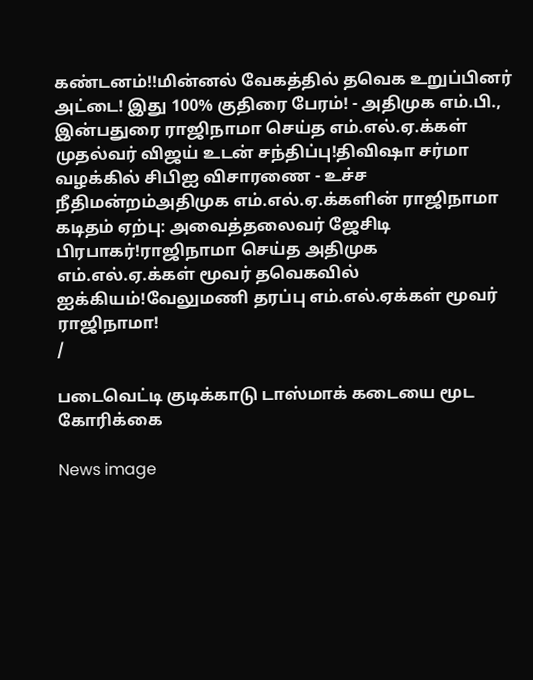கண்டனம்!!மின்னல் வேகத்தில் தவெக உறுப்பினர் அட்டை! இது 100% குதிரை பேரம்! - அதிமுக எம்.பி., இன்பதுரை ராஜிநாமா செய்த எம்.எல்.ஏ.க்கள் முதல்வர் விஜய் உடன் சந்திப்பு!திவிஷா சர்மா வழக்கில் சிபிஐ விசாரணை - உச்ச நீதிமன்றம்அதிமுக எம்.எல்.ஏ.க்களின் ராஜிநாமா கடிதம் ஏற்பு: அவைத்தலைவர் ஜேசிடி பிரபாகர்!ராஜிநாமா செய்த அதிமுக எம்.எல்.ஏ.க்கள் மூவர் தவெகவில் ஐக்கியம்!வேலுமணி தரப்பு எம்.எல்.ஏக்கள் மூவர் ராஜிநாமா!
/

படைவெட்டி குடிக்காடு டாஸ்மாக் கடையை மூட கோரிக்கை

News image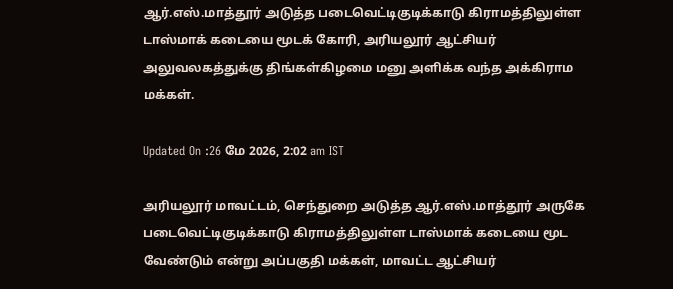ஆர்.எஸ்.மாத்தூர் அடுத்த படைவெட்டிகுடிக்காடு கிராமத்திலுள்ள டாஸ்மாக் கடையை மூடக் கோரி, அரியலூர் ஆட்சியர் அலுவலகத்துக்கு திங்கள்கிழமை மனு அளிக்க வந்த அக்கிராம மக்கள்.

Updated On :26 மே 2026, 2:02 am IST

அரியலூர் மாவட்டம், செந்துறை அடுத்த ஆர்.எஸ்.மாத்தூர் அருகே படைவெட்டிகுடிக்காடு கிராமத்திலுள்ள டாஸ்மாக் கடையை மூட வேண்டும் என்று அப்பகுதி மக்கள், மாவட்ட ஆட்சியர்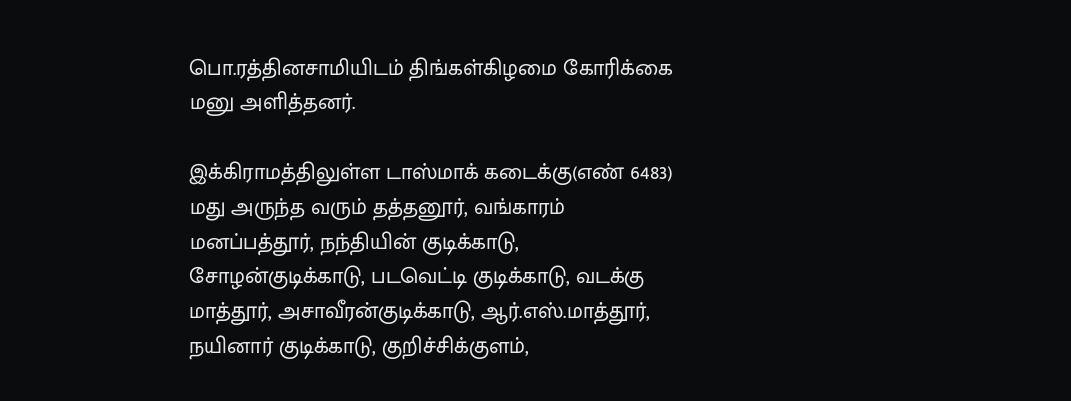பொ.ரத்தினசாமியிடம் திங்கள்கிழமை கோரிக்கை மனு அளித்தனர்.

இக்கிராமத்திலுள்ள டாஸ்மாக் கடைக்கு(எண் 6483) மது அருந்த வரும் தத்தனூர், வங்காரம் மனப்பத்தூர், நந்தியின் குடிக்காடு, சோழன்குடிக்காடு, படவெட்டி குடிக்காடு, வடக்கு மாத்தூர், அசாவீரன்குடிக்காடு, ஆர்.எஸ்.மாத்தூர், நயினார் குடிக்காடு, குறிச்சிக்குளம்,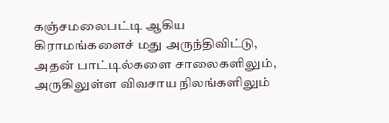கஞ்சமலைபட்டி ஆகிய கிராமங்களைச் மது அருந்திவிட்டு, அதன் பாட்டில்களை சாலைகளிலும், அருகிலுள்ள விவசாய நிலங்களிலும்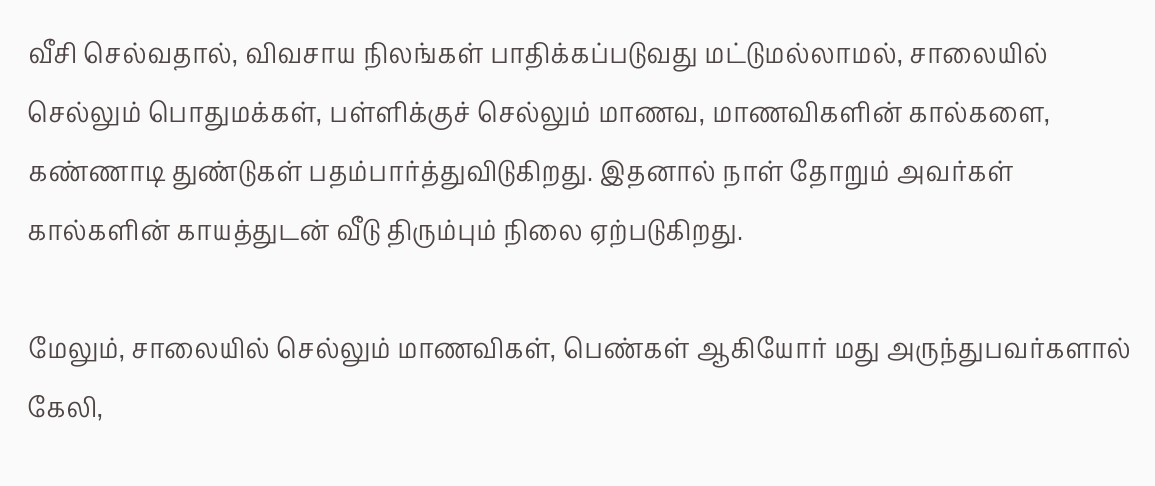வீசி செல்வதால், விவசாய நிலங்கள் பாதிக்கப்படுவது மட்டுமல்லாமல், சாலையில் செல்லும் பொதுமக்கள், பள்ளிக்குச் செல்லும் மாணவ, மாணவிகளின் கால்களை, கண்ணாடி துண்டுகள் பதம்பார்த்துவிடுகிறது. இதனால் நாள் தோறும் அவர்கள் கால்களின் காயத்துடன் வீடு திரும்பும் நிலை ஏற்படுகிறது.

மேலும், சாலையில் செல்லும் மாணவிகள், பெண்கள் ஆகியோர் மது அருந்துபவர்களால் கேலி,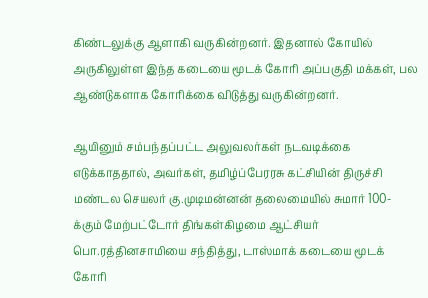கிண்டலுக்கு ஆளாகி வருகின்றனர். இதனால் கோயில் அருகிலுள்ள இந்த கடையை மூடக் கோரி அப்பகுதி மக்கள், பல ஆண்டுகளாக கோரிக்கை விடுத்து வருகின்றனர்.

ஆயினும் சம்பந்தப்பட்ட அலுவலர்கள் நடவடிக்கை எடுக்காததால், அவர்கள், தமிழ்ப்பேரரசு கட்சியின் திருச்சி மண்டல செயலர் கு.முடிமன்னன் தலைமையில் சுமார் 100-க்கும் மேற்பட்டோர் திங்கள்கிழமை ஆட்சியர் பொ.ரத்தினசாமியை சந்தித்து, டாஸ்மாக் கடையை மூடக் கோரி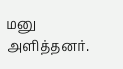மனு அளித்தனர்.